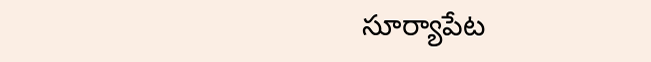సూర్యాపేట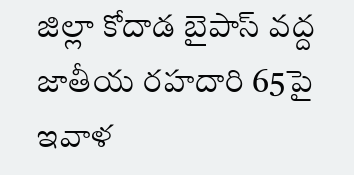జిల్లా కోదాడ బైపాస్ వద్ద జాతీయ రహదారి 65పై ఇవాళ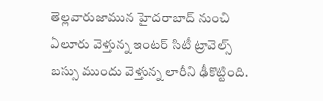తెల్లవారుజామున హైదరాబాద్ నుంచి ఏలూరు వెళ్తున్న ఇంటర్ సిటీ ట్రావెల్స్ బస్సు ముందు వెళ్తున్న లారీని ఢీకొట్టింది.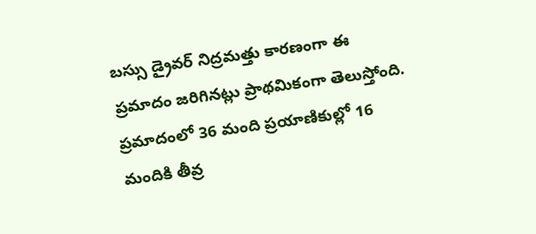బస్సు డ్రైవర్ నిద్రమత్తు కారణంగా ఈ ప్రమాదం జరిగినట్లు ప్రాథమికంగా తెలుస్తోంది. ప్రమాదంలో 36 మంది ప్రయాణికుల్లో 16 మందికి తీవ్ర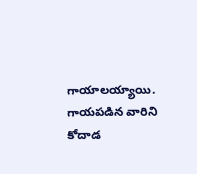గాయాలయ్యాయి. గాయపడిన వారిని కోదాడ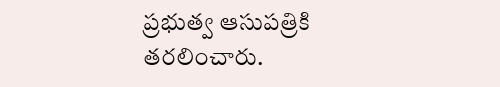ప్రభుత్వ ఆసుపత్రికి తరలించారు.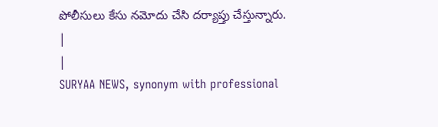పోలీసులు కేసు నమోదు చేసి దర్యాప్తు చేస్తున్నారు.
|
|
SURYAA NEWS, synonym with professional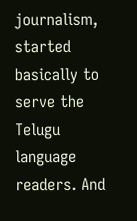journalism, started basically to serve the Telugu language readers. And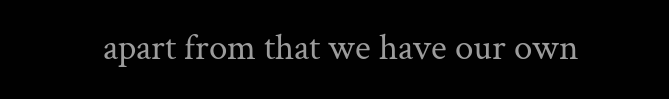apart from that we have our own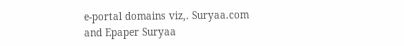e-portal domains viz,. Suryaa.com and Epaper Suryaa